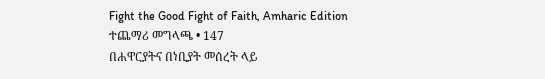Fight the Good Fight of Faith, Amharic Edition
ተጨማሪ መግላጫ • 147
በሐዋርያትና በነቢያት መሰረት ላይ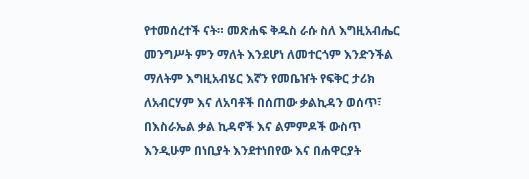የተመሰረተች ናት። መጽሐፍ ቅዱስ ራሱ ስለ እግዚአብሔር መንግሥት ምን ማለት እንደሆነ ለመተርጎም እንድንችል ማለትም እግዚአብሄር እኛን የመቤዠት የፍቅር ታሪክ ለአብርሃም እና ለአባቶች በሰጠው ቃልኪዳን ወሰጥ፣ በእስራኤል ቃል ኪዳኖች እና ልምምዶች ውስጥ እንዲሁም በነቢያት እንደተነበየው እና በሐዋርያት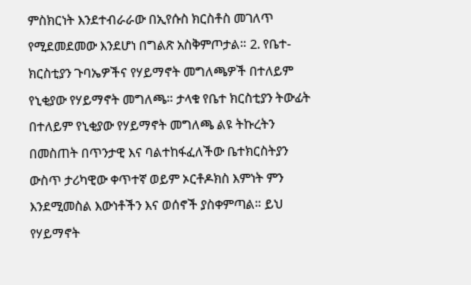ምስክርነት እንደተብራራው በኢየሱስ ክርስቶስ መገለጥ የሚደመደመው እንደሆነ በግልጽ አስቅምጦታል። 2. የቤተ-ክርስቲያን ጉባኤዎችና የሃይማኖት መግለጫዎች በተለይም የኒቂያው የሃይማኖት መግለጫ። ታላቁ የቤተ ክርስቲያን ትውፊት በተለይም የኒቂያው የሃይማኖት መግለጫ ልዩ ትኩረትን በመስጠት በጥንታዊ እና ባልተከፋፈለችው ቤተክርስትያን ውስጥ ታሪካዊው ቀጥተኛ ወይም ኦርቶዶክስ እምነት ምን እንደሚመስል እውነቶችን እና ወሰኖች ያስቀምጣል። ይህ የሃይማኖት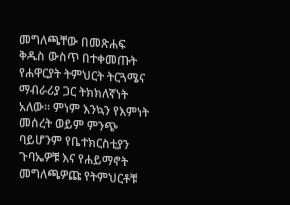መግለጫቸው በመጽሐፍ ቅዱስ ውስጥ በተቀመጡት የሐዋርያት ትምህርት ትርጓሜና ማብራሪያ ጋር ትክክለኛነት አለው። ምነም እንኳን የእምነት መሰረት ወይም ምንጭ ባይሆንም የቤተክርስቲያን ጉባኤዎቹ እና የሐይማኖት መግለጫዎጩ የትምህርቶቹ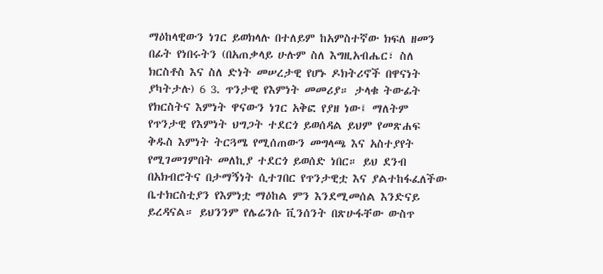ማዕከላዊውን ነገር ይወክላሉ በተለይም ከአምስተኛው ክፍለ ዘመን በፊት የነበሩትን (በአጠቃላይ ሁሉም ስለ እግዚአብሔር፣ ስለ ክርስቶስ እና ስለ ድነት መሠረታዊ የሆኑ ዶክትሪኖች በዋናነት ያካትታሉ) 6 3. ጥንታዊ የእምነት መመሪያ። ታላቁ ትውፊት የክርስትና እምነት ዋናውን ነገር አቅፎ የያዘ ነው፤ ማለትም የጥንታዊ የእምነት ህግጋት ተደርጎ ይወሰዳል ይህም የመጽሐፍ ቅዱስ እምነት ትርጓሜ የሚሰጠውን መግላጫ እና አስተያየት የሚገመገምበት መለኪያ ተደርጎ ይወሰድ ነበር። ይህ ደንብ በአክብሮትና በታማኝነት ሲተገበር የጥንታዊቷ እና ያልተከፋፈለችው ቤተክርስቲያን የእምነቷ ማዕከል ምን እንደሚመሰል እንድናይ ይረዳናል። ይህንንም የሌሬንሱ ቪንሰንት በጽሁፋቸው ውስጥ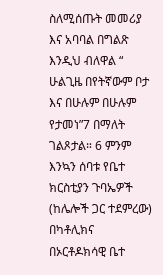ስለሚሰጡት መመሪያ እና አባባል በግልጽ እንዲህ ብለዋል “ ሁልጊዜ በየትኛውም ቦታ እና በሁሉም በሁሉም የታመነ”7 በማለት ገልጾታል። 6 ምንም እንኳን ሰባቱ የቤተ ክርስቲያን ጉባኤዎች (ከሌሎች ጋር ተደምረው) በካቶሊክና በኦርቶዶክሳዊ ቤተ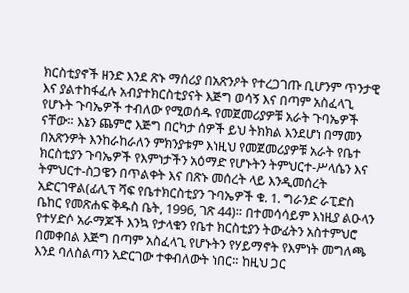ክርስቲያኖች ዘንድ እንደ ጽኑ ማሰሪያ በአጽንዖት የተረጋገጡ ቢሆንም ጥንታዊ እና ያልተከፋፈሉ አብያተክርስቲያናት እጅግ ወሳኝ እና በጣም አስፈላጊ የሆኑት ጉባኤዎች ተብለው የሚወሰዱ የመጀመሪያዎቹ አራት ጉባኤዎች ናቸው። እኔን ጨምሮ እጅግ በርካታ ሰዎች ይህ ትክክል እንደሆነ በማመን በአጽንዎት እንከራከራለን ምክንያቱም እነዚህ የመጀመሪያዎቹ አራት የቤተ ክርስቲያን ጉባኤዎች የእምነታችን አዕማድ የሆኑትን ትምህርተ-ሥላሴን እና ትምህርተ-ስጋዌን በጥልቀት እና በጽኑ መሰረት ላይ እንዲመሰረት አድርገዋል(ፊሊፕ ሻፍ የቤተክርስቲያን ጉባኤዎች ቁ. 1. ግራንድ ራፒድስ ቤከር የመጽሐፍ ቅዱስ ቤት, 1996, ገጽ 44)። በተመሳሳይም እነዚያ ልዑላን የተሃድሶ አራማጆች እንኳ የታላቁን የቤተ ክርስቲያን ትውፊትን አስተምህሮ በመቀበል እጅግ በጣም አስፈላጊ የሆኑትን የሃይማኖት የእምነት መግለጫ እንደ ባለስልጣን አድርገው ተቀብለውት ነበር። ከዚህ ጋር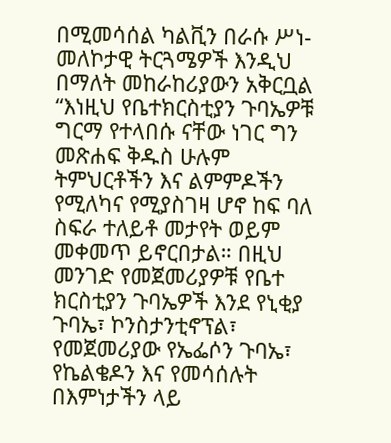በሚመሳሰል ካልቪን በራሱ ሥነ-መለኮታዊ ትርጓሜዎች እንዲህ በማለት መከራከሪያውን አቅርቧል “እነዚህ የቤተክርስቲያን ጉባኤዎቹ ግርማ የተላበሱ ናቸው ነገር ግን መጽሐፍ ቅዱስ ሁሉም ትምህርቶችን እና ልምምዶችን የሚለካና የሚያስገዛ ሆኖ ከፍ ባለ ስፍራ ተለይቶ መታየት ወይም መቀመጥ ይኖርበታል። በዚህ መንገድ የመጀመሪያዎቹ የቤተ ክርስቲያን ጉባኤዎች እንደ የኒቂያ ጉባኤ፣ ኮንስታንቲኖፕል፣ የመጀመሪያው የኤፌሶን ጉባኤ፣ የኬልቄዶን እና የመሳሰሉት በእምነታችን ላይ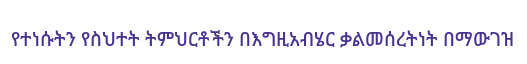የተነሱትን የስህተት ትምህርቶችን በእግዚአብሄር ቃልመሰረትነት በማውገዝ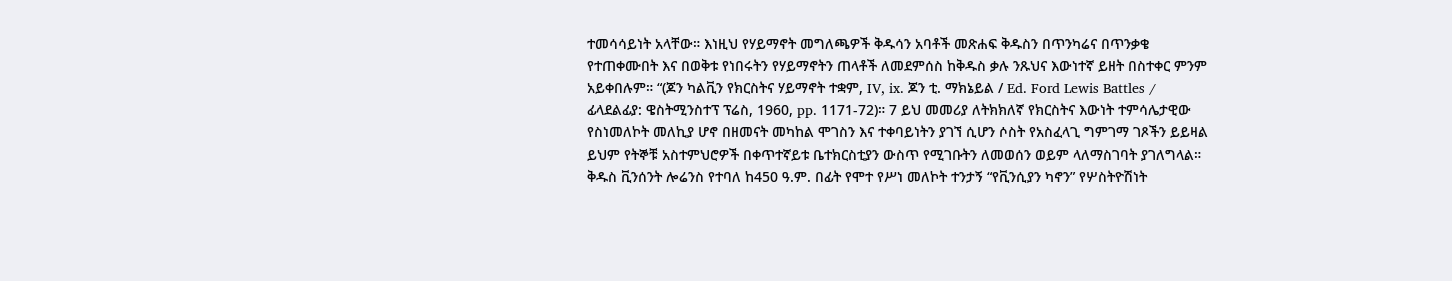ተመሳሳይነት አላቸው። እነዚህ የሃይማኖት መግለጫዎች ቅዱሳን አባቶች መጽሐፍ ቅዱስን በጥንካሬና በጥንቃቄ የተጠቀሙበት እና በወቅቱ የነበሩትን የሃይማኖትን ጠላቶች ለመደምሰስ ከቅዱስ ቃሉ ንጹህና እውነተኛ ይዘት በስተቀር ምንም አይቀበሉም። “(ጆን ካልቪን የክርስትና ሃይማኖት ተቋም, IV, ix. ጆን ቲ. ማክኔይል / Ed. Ford Lewis Battles / ፊላደልፊያ: ዌስትሚንስተፕ ፕሬስ, 1960, pp. 1171-72)። 7 ይህ መመሪያ ለትክክለኛ የክርስትና እውነት ተምሳሌታዊው የስነመለኮት መለኪያ ሆኖ በዘመናት መካከል ሞገስን እና ተቀባይነትን ያገኘ ሲሆን ሶስት የአስፈላጊ ግምገማ ገጾችን ይይዛል ይህም የትኞቹ አስተምህሮዎች በቀጥተኛይቱ ቤተክርስቲያን ውስጥ የሚገቡትን ለመወሰን ወይም ላለማስገባት ያገለግላል። ቅዱስ ቪንሰንት ሎሬንስ የተባለ ከ450 ዓ.ም. በፊት የሞተ የሥነ መለኮት ተንታኝ “የቪንሲያን ካኖን” የሦስትዮሽነት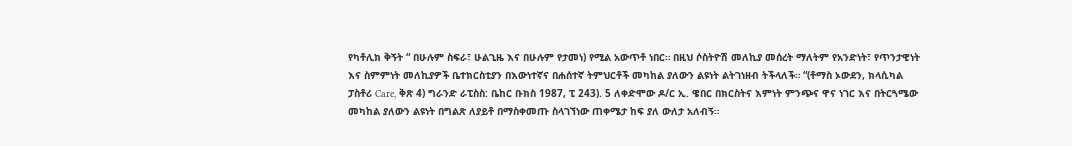የካቶሊክ ቅኝት “ በሁሉም ስፍራ፣ ሁልጊዜ እና በሁሉም የታመነ) የሚል አውጥቶ ነበር። በዚህ ሶስትዮሽ መለኪያ መሰረት ማለትም የአንድነት፣ የጥንታዊነት እና ስምምነት መለኪያዎች ቤተክርስቲያን በእውነተኛና በሐሰተኛ ትምህርቶች መካከል ያለውን ልዩነት ልትገነዘብ ትችላለች። “(ቶማስ ኦውደን, ክላሲካል ፓስቶሪ Care, ቅጽ 4) ግራንድ ራፒስስ: ቤከር ቡክስ 1987, ፒ 243). 5 ለቀድሞው ዶ/ር ኢ. ዌበር በክርስትና እምነት ምንጭና ዋና ነገር እና በትርጓሜው መካከል ያለውን ልዩነት በግልጽ ለያይቶ በማስቀመጡ ስላገኘነው ጠቀሜታ ከፍ ያለ ውለታ አለብኝ።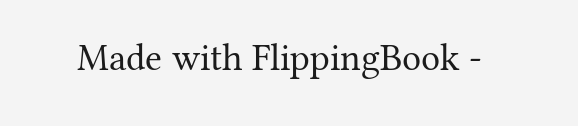Made with FlippingBook -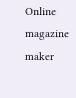Online magazine maker